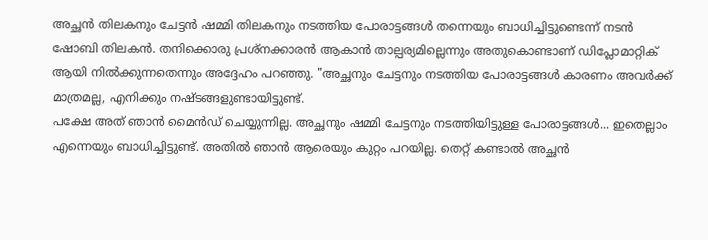അച്ഛൻ തിലകനും ചേട്ടൻ ഷമ്മി തിലകനും നടത്തിയ പോരാട്ടങ്ങൾ തന്നെയും ബാധിച്ചിട്ടുണ്ടെന്ന് നടൻ ഷോബി തിലകൻ. തനിക്കൊരു പ്രശ്നക്കാരൻ ആകാൻ താല്പര്യമില്ലെന്നും അതുകൊണ്ടാണ് ഡിപ്ലോമാറ്റിക് ആയി നിൽക്കുന്നതെന്നും അദ്ദേഹം പറഞ്ഞു. "അച്ഛനും ചേട്ടനും നടത്തിയ പോരാട്ടങ്ങൾ കാരണം അവർക്ക് മാത്രമല്ല, എനിക്കും നഷ്ടങ്ങളുണ്ടായിട്ടുണ്ട്.
പക്ഷേ അത് ഞാൻ മൈൻഡ് ചെയ്യുന്നില്ല. അച്ഛനും ഷമ്മി ചേട്ടനും നടത്തിയിട്ടുള്ള പോരാട്ടങ്ങൾ... ഇതെല്ലാം എന്നെയും ബാധിച്ചിട്ടുണ്ട്. അതിൽ ഞാൻ ആരെയും കുറ്റം പറയില്ല. തെറ്റ് കണ്ടാൽ അച്ഛൻ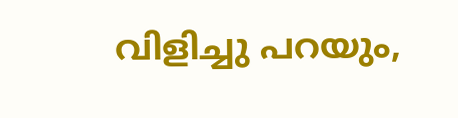വിളിച്ചു പറയും,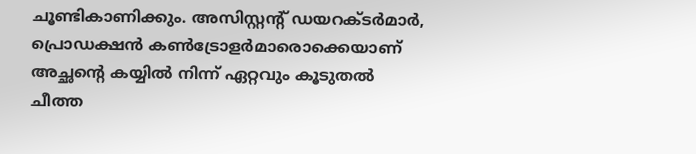ചൂണ്ടികാണിക്കും. അസിസ്റ്റന്റ് ഡയറക്ടർമാർ, പ്രൊഡക്ഷൻ കൺട്രോളർമാരൊക്കെയാണ് അച്ഛന്റെ കയ്യിൽ നിന്ന് ഏറ്റവും കൂടുതൽ ചീത്ത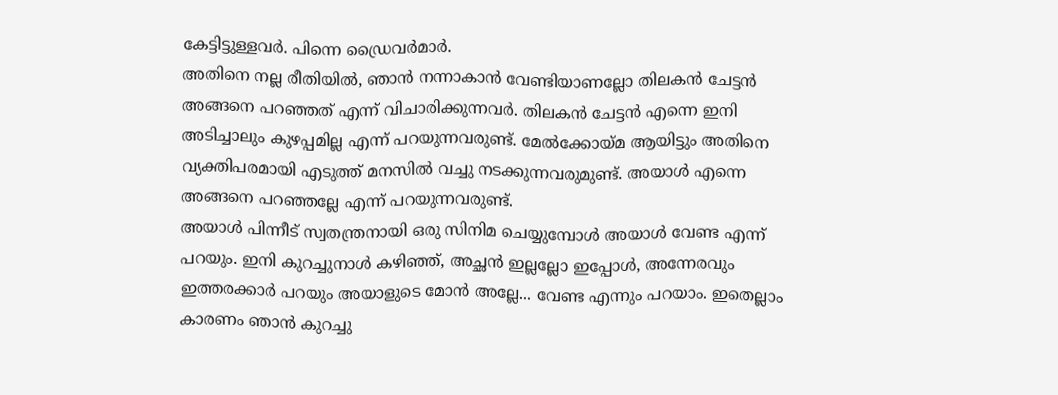കേട്ടിട്ടുള്ളവർ. പിന്നെ ഡ്രൈവർമാർ.
അതിനെ നല്ല രീതിയിൽ, ഞാൻ നന്നാകാൻ വേണ്ടിയാണല്ലോ തിലകൻ ചേട്ടൻ അങ്ങനെ പറഞ്ഞത് എന്ന് വിചാരിക്കുന്നവർ. തിലകൻ ചേട്ടൻ എന്നെ ഇനി അടിച്ചാലും കുഴപ്പമില്ല എന്ന് പറയുന്നവരുണ്ട്. മേൽക്കോയ്മ ആയിട്ടും അതിനെ വ്യക്തിപരമായി എടുത്ത് മനസിൽ വച്ചു നടക്കുന്നവരുമുണ്ട്. അയാൾ എന്നെ അങ്ങനെ പറഞ്ഞല്ലേ എന്ന് പറയുന്നവരുണ്ട്.
അയാൾ പിന്നീട് സ്വതന്ത്രനായി ഒരു സിനിമ ചെയ്യുമ്പോൾ അയാൾ വേണ്ട എന്ന് പറയും. ഇനി കുറച്ചുനാൾ കഴിഞ്ഞ്, അച്ഛൻ ഇല്ലല്ലോ ഇപ്പോൾ, അന്നേരവും ഇത്തരക്കാർ പറയും അയാളുടെ മോൻ അല്ലേ... വേണ്ട എന്നും പറയാം. ഇതെല്ലാം കാരണം ഞാൻ കുറച്ചു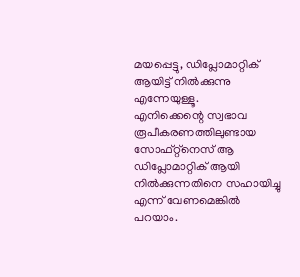മയപ്പെട്ടു, ഡിപ്ലോമാറ്റിക് ആയിട്ട് നിൽക്കുന്നു എന്നേയുള്ളൂ.
എനിക്കെന്റെ സ്വഭാവ രൂപീകരണത്തിലുണ്ടായ സോഫ്റ്റ്നെസ് ആ ഡിപ്ലോമാറ്റിക് ആയി നിൽക്കുന്നതിനെ സഹായിച്ചു എന്ന് വേണമെങ്കിൽ പറയാം.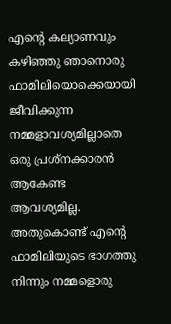എന്റെ കല്യാണവും കഴിഞ്ഞു ഞാനൊരു ഫാമിലിയൊക്കെയായി ജീവിക്കുന്ന നമ്മളാവശ്യമില്ലാതെ ഒരു പ്രശ്നക്കാരൻ ആകേണ്ട ആവശ്യമില്ല.
അതുകൊണ്ട് എന്റെ ഫാമിലിയുടെ ഭാഗത്തു നിന്നും നമ്മളൊരു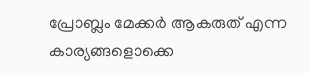പ്രോബ്ലം മേക്കർ ആകരുത് എന്ന കാര്യങ്ങളൊക്കെ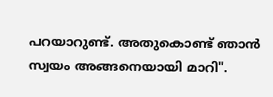പറയാറുണ്ട്. അതുകൊണ്ട് ഞാൻ സ്വയം അങ്ങനെയായി മാറി".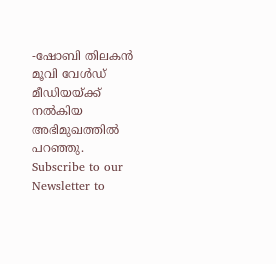-ഷോബി തിലകൻ മൂവി വേൾഡ് മീഡിയയ്ക്ക് നൽകിയ അഭിമുഖത്തിൽ പറഞ്ഞു.
Subscribe to our Newsletter to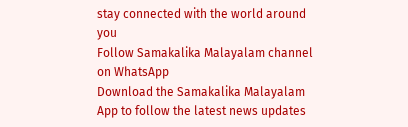stay connected with the world around you
Follow Samakalika Malayalam channel on WhatsApp
Download the Samakalika Malayalam App to follow the latest news updates